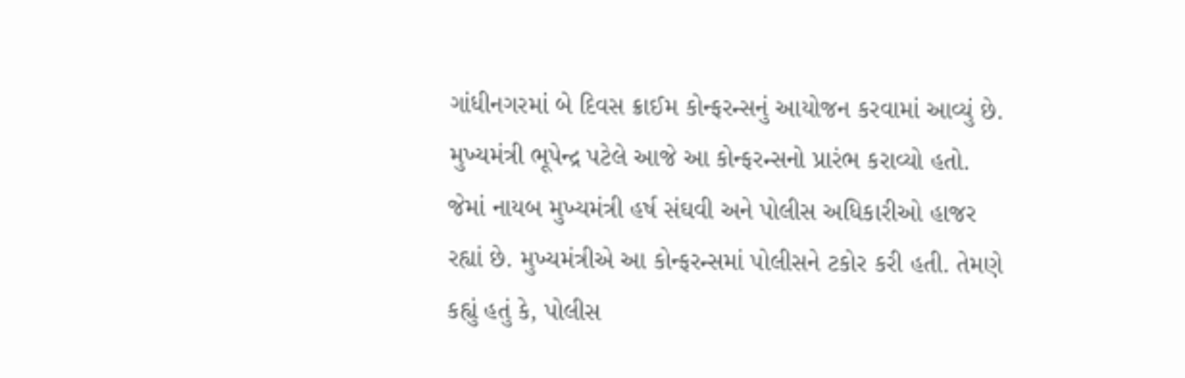ગાંધીનગરમાં બે દિવસ ક્રાઈમ કોન્ફરન્સનું આયોજન કરવામાં આવ્યું છે. મુખ્યમંત્રી ભૂપેન્દ્ર પટેલે આજે આ કોન્ફરન્સનો પ્રારંભ કરાવ્યો હતો. જેમાં નાયબ મુખ્યમંત્રી હર્ષ સંઘવી અને પોલીસ અધિકારીઓ હાજર રહ્યાં છે. મુખ્યમંત્રીએ આ કોન્ફરન્સમાં પોલીસને ટકોર કરી હતી. તેમણે કહ્યું હતું કે, પોલીસ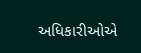અધિકારીઓએ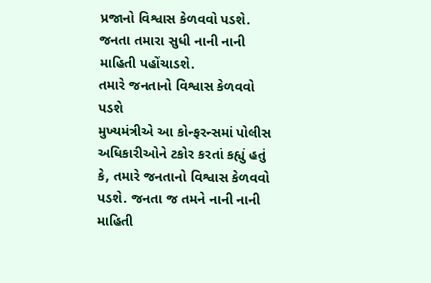પ્રજાનો વિશ્વાસ કેળવવો પડશે. જનતા તમારા સુધી નાની નાની માહિતી પહોંચાડશે.
તમારે જનતાનો વિશ્વાસ કેળવવો પડશે
મુખ્યમંત્રીએ આ કોન્ફરન્સમાં પોલીસ અધિકારીઓને ટકોર કરતાં કહ્યું હતું કે, તમારે જનતાનો વિશ્વાસ કેળવવો પડશે. જનતા જ તમને નાની નાની માહિતી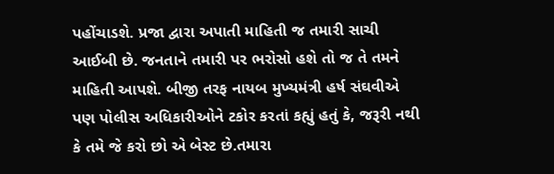પહોંચાડશે. પ્રજા દ્વારા અપાતી માહિતી જ તમારી સાચી આઈબી છે. જનતાને તમારી પર ભરોસો હશે તો જ તે તમને માહિતી આપશે. બીજી તરફ નાયબ મુખ્યમંત્રી હર્ષ સંઘવીએ પણ પોલીસ અધિકારીઓને ટકોર કરતાં કહ્યું હતું કે, જરૂરી નથી કે તમે જે કરો છો એ બેસ્ટ છે.તમારા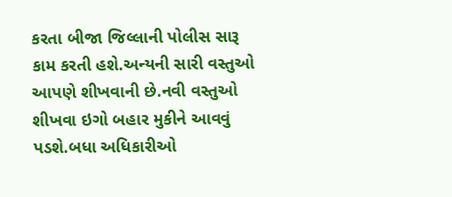કરતા બીજા જિલ્લાની પોલીસ સારૂ કામ કરતી હશે.અન્યની સારી વસ્તુઓ આપણે શીખવાની છે.નવી વસ્તુઓ શીખવા ઇગો બહાર મુકીને આવવું પડશે.બધા અધિકારીઓ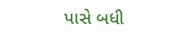પાસે બધી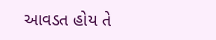આવડત હોય તે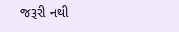જરૂરી નથી